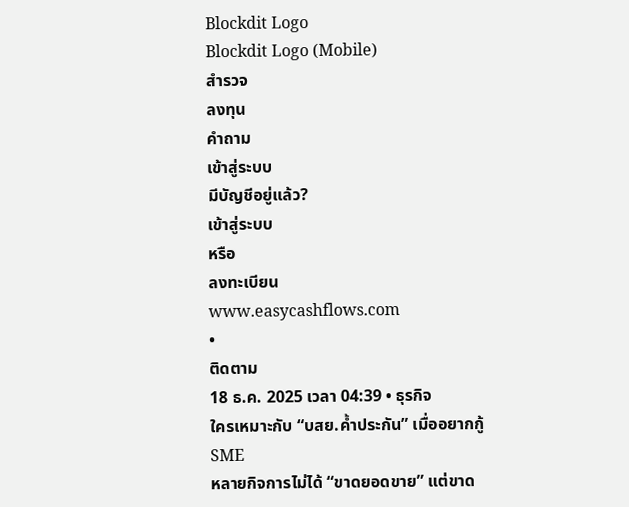Blockdit Logo
Blockdit Logo (Mobile)
สำรวจ
ลงทุน
คำถาม
เข้าสู่ระบบ
มีบัญชีอยู่แล้ว?
เข้าสู่ระบบ
หรือ
ลงทะเบียน
www.easycashflows.com
•
ติดตาม
18 ธ.ค. 2025 เวลา 04:39 • ธุรกิจ
ใครเหมาะกับ “บสย.ค้ำประกัน” เมื่ออยากกู้SME
หลายกิจการไม่ได้ “ขาดยอดขาย” แต่ขาด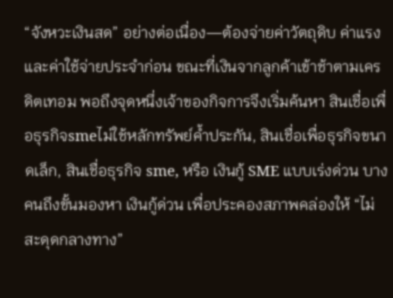“จังหวะเงินสด” อย่างต่อเนื่อง—ต้องจ่ายค่าวัตถุดิบ ค่าแรง และค่าใช้จ่ายประจำก่อน ขณะที่เงินจากลูกค้าเข้าช้าตามเครดิตเทอม พอถึงจุดหนึ่งเจ้าของกิจการจึงเริ่มค้นหา สินเชื่อเพื่อธุรกิจsmeไม่ใช้หลักทรัพย์ค้ำประกัน, สินเชื่อเพื่อธุรกิจขนาดเล็ก, สินเชื่อธุรกิจ sme, หรือ เงินกู้ SME แบบเร่งด่วน บางคนถึงขั้นมองหา เงินกู้ด่วน เพื่อประคองสภาพคล่องให้ “ไม่สะดุดกลางทาง”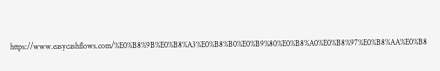https://www.easycashflows.com/%E0%B8%9B%E0%B8%A3%E0%B8%B0%E0%B9%80%E0%B8%A0%E0%B8%97%E0%B8%AA%E0%B8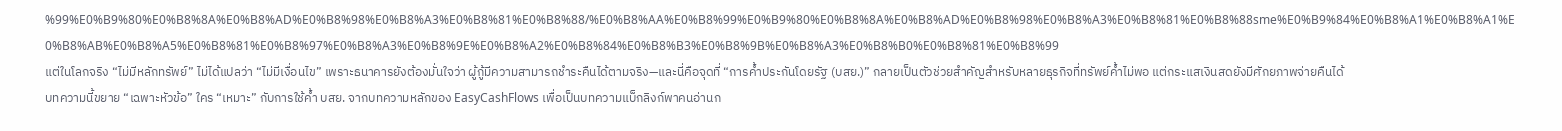%99%E0%B9%80%E0%B8%8A%E0%B8%AD%E0%B8%98%E0%B8%A3%E0%B8%81%E0%B8%88/%E0%B8%AA%E0%B8%99%E0%B9%80%E0%B8%8A%E0%B8%AD%E0%B8%98%E0%B8%A3%E0%B8%81%E0%B8%88sme%E0%B9%84%E0%B8%A1%E0%B8%A1%E0%B8%AB%E0%B8%A5%E0%B8%81%E0%B8%97%E0%B8%A3%E0%B8%9E%E0%B8%A2%E0%B8%84%E0%B8%B3%E0%B8%9B%E0%B8%A3%E0%B8%B0%E0%B8%81%E0%B8%99
แต่ในโลกจริง “ไม่มีหลักทรัพย์” ไม่ได้แปลว่า “ไม่มีเงื่อนไข” เพราะธนาคารยังต้องมั่นใจว่า ผู้กู้มีความสามารถชำระคืนได้ตามจริง—และนี่คือจุดที่ “การค้ำประกันโดยรัฐ (บสย.)” กลายเป็นตัวช่วยสำคัญสำหรับหลายธุรกิจที่ทรัพย์ค้ำไม่พอ แต่กระแสเงินสดยังมีศักยภาพจ่ายคืนได้
บทความนี้ขยาย “เฉพาะหัวข้อ” ใคร “เหมาะ” กับการใช้ค้ำ บสย. จากบทความหลักของ EasyCashFlows เพื่อเป็นบทความแบ็กลิงก์พาคนอ่านก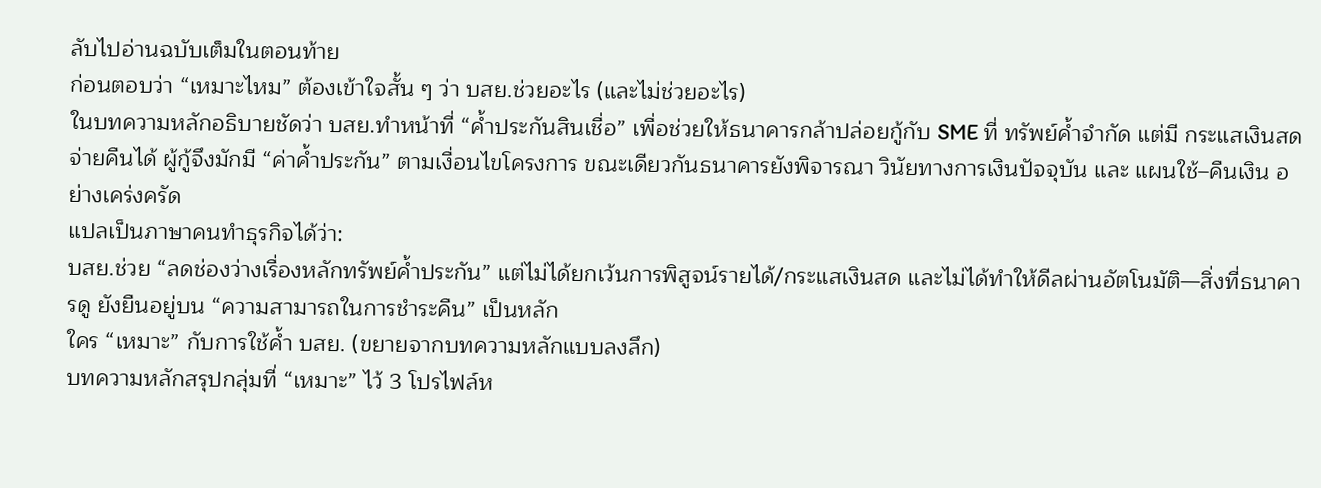ลับไปอ่านฉบับเต็มในตอนท้าย
ก่อนตอบว่า “เหมาะไหม” ต้องเข้าใจสั้น ๆ ว่า บสย.ช่วยอะไร (และไม่ช่วยอะไร)
ในบทความหลักอธิบายชัดว่า บสย.ทำหน้าที่ “ค้ำประกันสินเชื่อ” เพื่อช่วยให้ธนาคารกล้าปล่อยกู้กับ SME ที่ ทรัพย์ค้ำจำกัด แต่มี กระแสเงินสดจ่ายคืนได้ ผู้กู้จึงมักมี “ค่าค้ำประกัน” ตามเงื่อนไขโครงการ ขณะเดียวกันธนาคารยังพิจารณา วินัยทางการเงินปัจจุบัน และ แผนใช้–คืนเงิน อย่างเคร่งครัด
แปลเป็นภาษาคนทำธุรกิจได้ว่า:
บสย.ช่วย “ลดช่องว่างเรื่องหลักทรัพย์ค้ำประกัน” แต่ไม่ได้ยกเว้นการพิสูจน์รายได้/กระแสเงินสด และไม่ได้ทำให้ดีลผ่านอัตโนมัติ—สิ่งที่ธนาคารดู ยังยืนอยู่บน “ความสามารถในการชำระคืน” เป็นหลัก
ใคร “เหมาะ” กับการใช้ค้ำ บสย. (ขยายจากบทความหลักแบบลงลึก)
บทความหลักสรุปกลุ่มที่ “เหมาะ” ไว้ 3 โปรไฟล์ห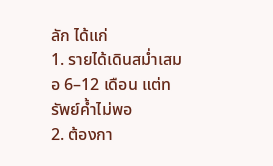ลัก ได้แก่
1. รายได้เดินสม่ำเสมอ 6–12 เดือน แต่ทรัพย์ค้ำไม่พอ
2. ต้องกา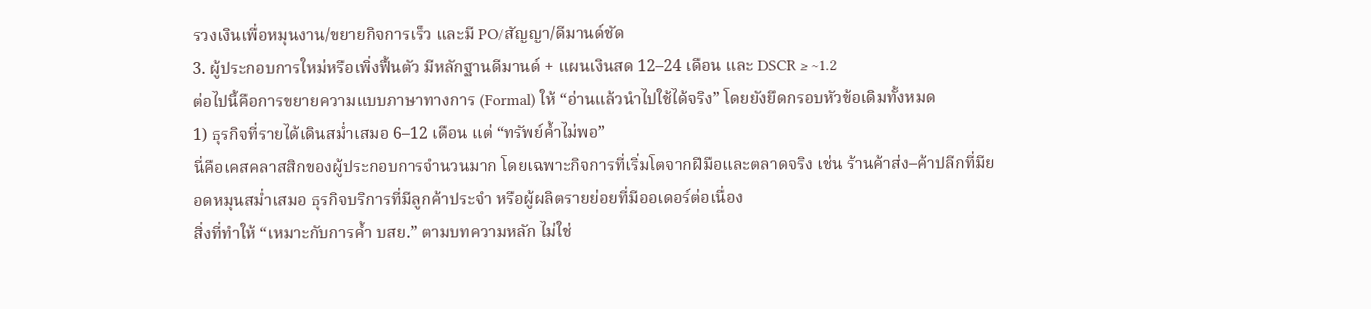รวงเงินเพื่อหมุนงาน/ขยายกิจการเร็ว และมี PO/สัญญา/ดีมานด์ชัด
3. ผู้ประกอบการใหม่หรือเพิ่งฟื้นตัว มีหลักฐานดีมานด์ + แผนเงินสด 12–24 เดือน และ DSCR ≥ ~1.2
ต่อไปนี้คือการขยายความแบบภาษาทางการ (Formal) ให้ “อ่านแล้วนำไปใช้ได้จริง” โดยยังยึดกรอบหัวข้อเดิมทั้งหมด
1) ธุรกิจที่รายได้เดินสม่ำเสมอ 6–12 เดือน แต่ “ทรัพย์ค้ำไม่พอ”
นี่คือเคสคลาสสิกของผู้ประกอบการจำนวนมาก โดยเฉพาะกิจการที่เริ่มโตจากฝีมือและตลาดจริง เช่น ร้านค้าส่ง–ค้าปลีกที่มียอดหมุนสม่ำเสมอ ธุรกิจบริการที่มีลูกค้าประจำ หรือผู้ผลิตรายย่อยที่มีออเดอร์ต่อเนื่อง
สิ่งที่ทำให้ “เหมาะกับการค้ำ บสย.” ตามบทความหลัก ไม่ใช่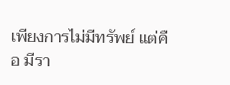เพียงการไม่มีทรัพย์ แต่คือ มีรา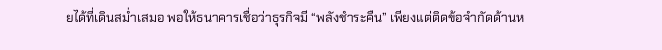ยได้ที่เดินสม่ำเสมอ พอให้ธนาคารเชื่อว่าธุรกิจมี “พลังชำระคืน” เพียงแต่ติดข้อจำกัดด้านห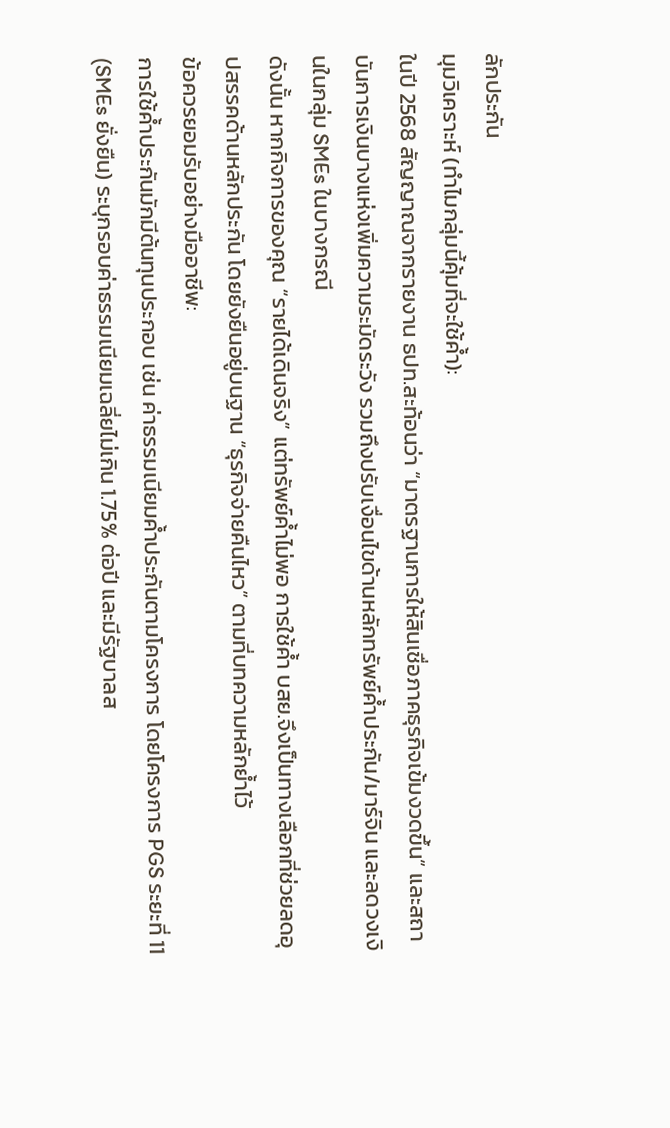ลักประกัน
มุมวิเคราะห์ (ทำไมกลุ่มนี้คุ้มที่จะใช้ค้ำ):
ในปี 2568 สัญญาณจากรายงาน ธปท.สะท้อนว่า “มาตรฐานการให้สินเชื่อภาคธุรกิจเข้มงวดขึ้น” และสถาบันการเงินบางแห่งเพิ่มความระมัดระวัง รวมถึงปรับเงื่อนไขด้านหลักทรัพย์ค้ำประกัน/มาร์จิน และลดวงเงินในกลุ่ม SMEs ในบางกรณี
ดังนั้น หากกิจการของคุณ “รายได้เดินจริง” แต่ทรัพย์ค้ำไม่พอ การใช้ค้ำ บสย.จึงเป็นทางเลือกที่ช่วยลดอุปสรรคด้านหลักประกัน โดยยังยืนอยู่บนฐาน “ธุรกิจจ่ายคืนไหว” ตามที่บทความหลักย้ำไว้
ข้อควรยอมรับอย่างมืออาชีพ:
การใช้ค้ำประกันมักมีต้นทุนประกอบ เช่น ค่าธรรมเนียมค้ำประกันตามโครงการ โดยโครงการ PGS ระยะที่ 11 (SMEs ยั่งยืน) ระบุกรอบค่าธรรมเนียมเฉลี่ยไม่เกิน 1.75% ต่อปี และมีรัฐบาลส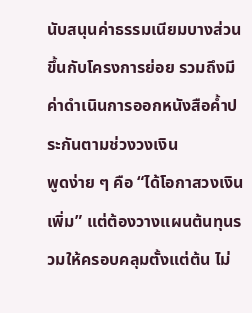นับสนุนค่าธรรมเนียมบางส่วนขึ้นกับโครงการย่อย รวมถึงมีค่าดำเนินการออกหนังสือค้ำประกันตามช่วงวงเงิน
พูดง่าย ๆ คือ “ได้โอกาสวงเงินเพิ่ม” แต่ต้องวางแผนต้นทุนรวมให้ครอบคลุมตั้งแต่ต้น ไม่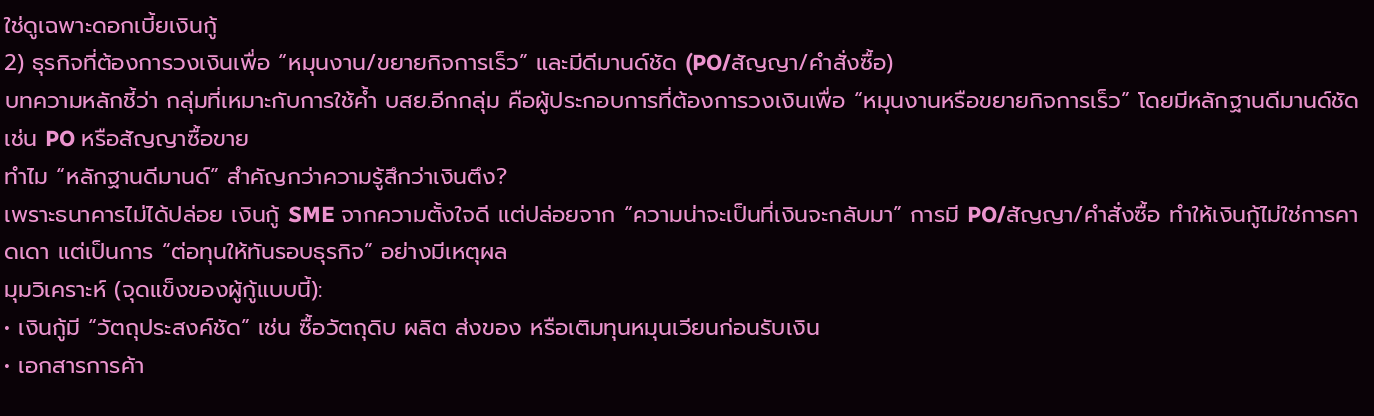ใช่ดูเฉพาะดอกเบี้ยเงินกู้
2) ธุรกิจที่ต้องการวงเงินเพื่อ “หมุนงาน/ขยายกิจการเร็ว” และมีดีมานด์ชัด (PO/สัญญา/คำสั่งซื้อ)
บทความหลักชี้ว่า กลุ่มที่เหมาะกับการใช้ค้ำ บสย.อีกกลุ่ม คือผู้ประกอบการที่ต้องการวงเงินเพื่อ “หมุนงานหรือขยายกิจการเร็ว” โดยมีหลักฐานดีมานด์ชัด เช่น PO หรือสัญญาซื้อขาย
ทำไม “หลักฐานดีมานด์” สำคัญกว่าความรู้สึกว่าเงินตึง?
เพราะธนาคารไม่ได้ปล่อย เงินกู้ SME จากความตั้งใจดี แต่ปล่อยจาก “ความน่าจะเป็นที่เงินจะกลับมา” การมี PO/สัญญา/คำสั่งซื้อ ทำให้เงินกู้ไม่ใช่การคาดเดา แต่เป็นการ “ต่อทุนให้ทันรอบธุรกิจ” อย่างมีเหตุผล
มุมวิเคราะห์ (จุดแข็งของผู้กู้แบบนี้):
• เงินกู้มี “วัตถุประสงค์ชัด” เช่น ซื้อวัตถุดิบ ผลิต ส่งของ หรือเติมทุนหมุนเวียนก่อนรับเงิน
• เอกสารการค้า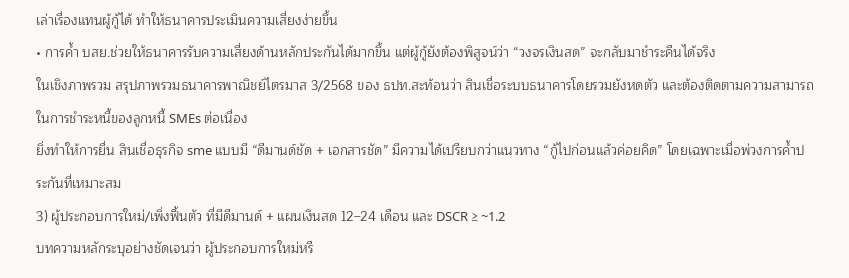เล่าเรื่องแทนผู้กู้ได้ ทำให้ธนาคารประเมินความเสี่ยงง่ายขึ้น
• การค้ำ บสย.ช่วยให้ธนาคารรับความเสี่ยงด้านหลักประกันได้มากขึ้น แต่ผู้กู้ยังต้องพิสูจน์ว่า “วงจรเงินสด” จะกลับมาชำระคืนได้จริง
ในเชิงภาพรวม สรุปภาพรวมธนาคารพาณิชย์ไตรมาส 3/2568 ของ ธปท.สะท้อนว่า สินเชื่อระบบธนาคารโดยรวมยังหดตัว และต้องติดตามความสามารถในการชำระหนี้ของลูกหนี้ SMEs ต่อเนื่อง
ยิ่งทำให้การยื่น สินเชื่อธุรกิจ sme แบบมี “ดีมานด์ชัด + เอกสารชัด” มีความได้เปรียบกว่าแนวทาง “กู้ไปก่อนแล้วค่อยคิด” โดยเฉพาะเมื่อพ่วงการค้ำประกันที่เหมาะสม
3) ผู้ประกอบการใหม่/เพิ่งฟื้นตัว ที่มีดีมานด์ + แผนเงินสด 12–24 เดือน และ DSCR ≥ ~1.2
บทความหลักระบุอย่างชัดเจนว่า ผู้ประกอบการใหม่หรื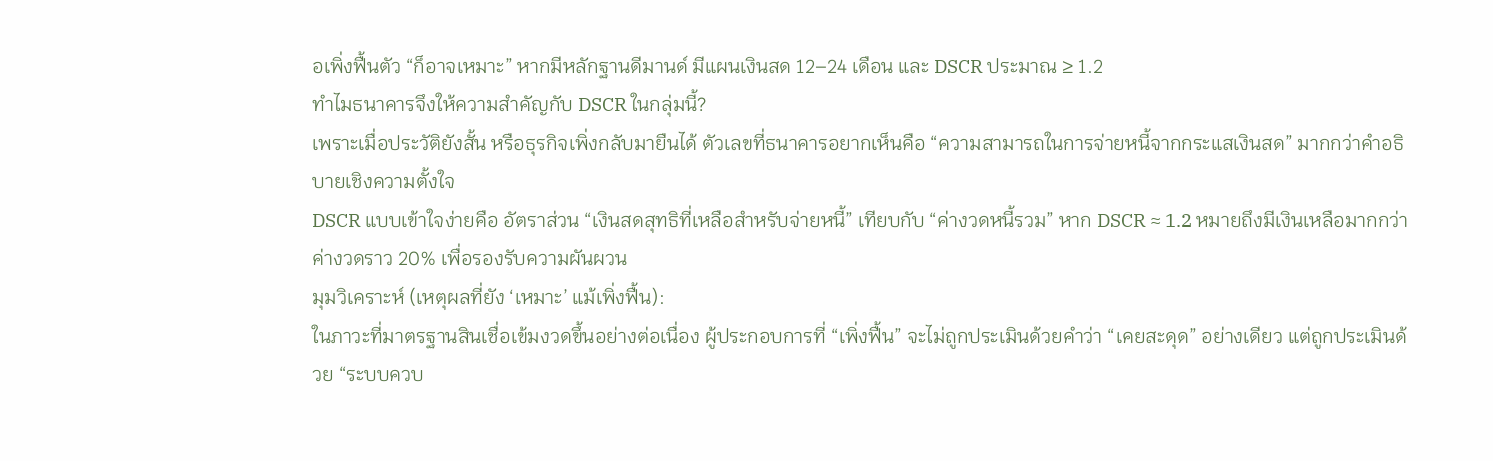อเพิ่งฟื้นตัว “ก็อาจเหมาะ” หากมีหลักฐานดีมานด์ มีแผนเงินสด 12–24 เดือน และ DSCR ประมาณ ≥ 1.2
ทำไมธนาคารจึงให้ความสำคัญกับ DSCR ในกลุ่มนี้?
เพราะเมื่อประวัติยังสั้น หรือธุรกิจเพิ่งกลับมายืนได้ ตัวเลขที่ธนาคารอยากเห็นคือ “ความสามารถในการจ่ายหนี้จากกระแสเงินสด” มากกว่าคำอธิบายเชิงความตั้งใจ
DSCR แบบเข้าใจง่ายคือ อัตราส่วน “เงินสดสุทธิที่เหลือสำหรับจ่ายหนี้” เทียบกับ “ค่างวดหนี้รวม” หาก DSCR ≈ 1.2 หมายถึงมีเงินเหลือมากกว่าค่างวดราว 20% เพื่อรองรับความผันผวน
มุมวิเคราะห์ (เหตุผลที่ยัง ‘เหมาะ’ แม้เพิ่งฟื้น):
ในภาวะที่มาตรฐานสินเชื่อเข้มงวดขึ้นอย่างต่อเนื่อง ผู้ประกอบการที่ “เพิ่งฟื้น” จะไม่ถูกประเมินด้วยคำว่า “เคยสะดุด” อย่างเดียว แต่ถูกประเมินด้วย “ระบบควบ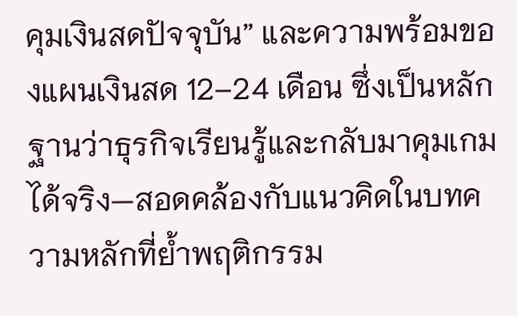คุมเงินสดปัจจุบัน” และความพร้อมของแผนเงินสด 12–24 เดือน ซึ่งเป็นหลักฐานว่าธุรกิจเรียนรู้และกลับมาคุมเกมได้จริง—สอดคล้องกับแนวคิดในบทความหลักที่ย้ำพฤติกรรม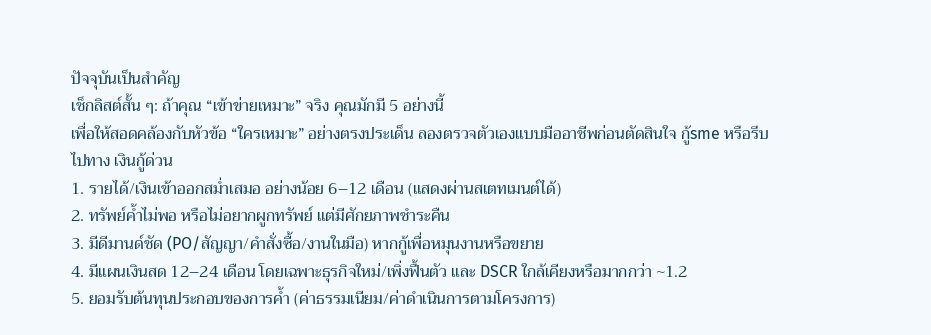ปัจจุบันเป็นสำคัญ
เช็กลิสต์สั้น ๆ: ถ้าคุณ “เข้าข่ายเหมาะ” จริง คุณมักมี 5 อย่างนี้
เพื่อให้สอดคล้องกับหัวข้อ “ใครเหมาะ” อย่างตรงประเด็น ลองตรวจตัวเองแบบมืออาชีพก่อนตัดสินใจ กู้sme หรือรีบไปทาง เงินกู้ด่วน
1. รายได้/เงินเข้าออกสม่ำเสมอ อย่างน้อย 6–12 เดือน (แสดงผ่านสเตทเมนต์ได้)
2. ทรัพย์ค้ำไม่พอ หรือไม่อยากผูกทรัพย์ แต่มีศักยภาพชำระคืน
3. มีดีมานด์ชัด (PO/สัญญา/คำสั่งซื้อ/งานในมือ) หากกู้เพื่อหมุนงานหรือขยาย
4. มีแผนเงินสด 12–24 เดือน โดยเฉพาะธุรกิจใหม่/เพิ่งฟื้นตัว และ DSCR ใกล้เคียงหรือมากกว่า ~1.2
5. ยอมรับต้นทุนประกอบของการค้ำ (ค่าธรรมเนียม/ค่าดำเนินการตามโครงการ)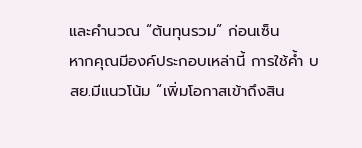และคำนวณ “ต้นทุนรวม” ก่อนเซ็น
หากคุณมีองค์ประกอบเหล่านี้ การใช้ค้ำ บสย.มีแนวโน้ม “เพิ่มโอกาสเข้าถึงสิน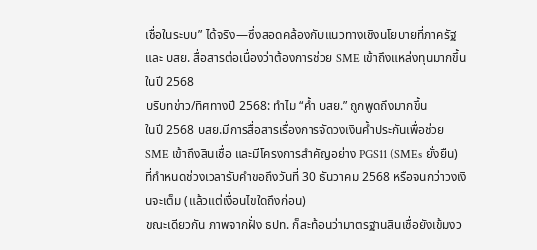เชื่อในระบบ” ได้จริง—ซึ่งสอดคล้องกับแนวทางเชิงนโยบายที่ภาครัฐและ บสย. สื่อสารต่อเนื่องว่าต้องการช่วย SME เข้าถึงแหล่งทุนมากขึ้นในปี 2568
บริบทข่าว/ทิศทางปี 2568: ทำไม “ค้ำ บสย.” ถูกพูดถึงมากขึ้น
ในปี 2568 บสย.มีการสื่อสารเรื่องการจัดวงเงินค้ำประกันเพื่อช่วย SME เข้าถึงสินเชื่อ และมีโครงการสำคัญอย่าง PGS11 (SMEs ยั่งยืน) ที่กำหนดช่วงเวลารับคำขอถึงวันที่ 30 ธันวาคม 2568 หรือจนกว่าวงเงินจะเต็ม (แล้วแต่เงื่อนไขใดถึงก่อน)
ขณะเดียวกัน ภาพจากฝั่ง ธปท. ก็สะท้อนว่ามาตรฐานสินเชื่อยังเข้มงว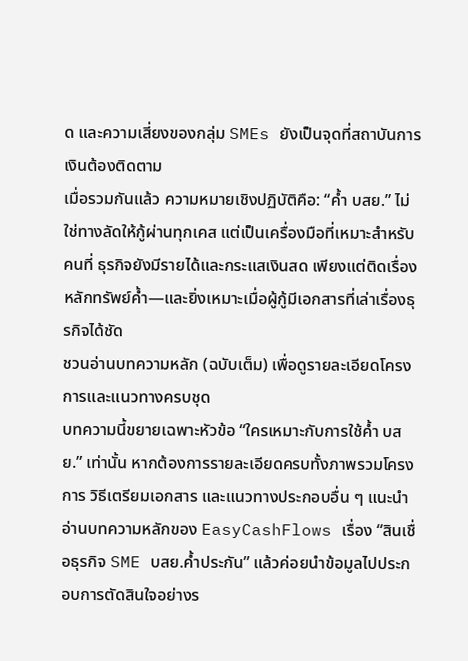ด และความเสี่ยงของกลุ่ม SMEs ยังเป็นจุดที่สถาบันการเงินต้องติดตาม
เมื่อรวมกันแล้ว ความหมายเชิงปฏิบัติคือ: “ค้ำ บสย.” ไม่ใช่ทางลัดให้กู้ผ่านทุกเคส แต่เป็นเครื่องมือที่เหมาะสำหรับคนที่ ธุรกิจยังมีรายได้และกระแสเงินสด เพียงแต่ติดเรื่องหลักทรัพย์ค้ำ—และยิ่งเหมาะเมื่อผู้กู้มีเอกสารที่เล่าเรื่องธุรกิจได้ชัด
ชวนอ่านบทความหลัก (ฉบับเต็ม) เพื่อดูรายละเอียดโครงการและแนวทางครบชุด
บทความนี้ขยายเฉพาะหัวข้อ “ใครเหมาะกับการใช้ค้ำ บสย.” เท่านั้น หากต้องการรายละเอียดครบทั้งภาพรวมโครงการ วิธีเตรียมเอกสาร และแนวทางประกอบอื่น ๆ แนะนำอ่านบทความหลักของ EasyCashFlows เรื่อง “สินเชื่อธุรกิจ SME บสย.ค้ำประกัน” แล้วค่อยนำข้อมูลไปประกอบการตัดสินใจอย่างร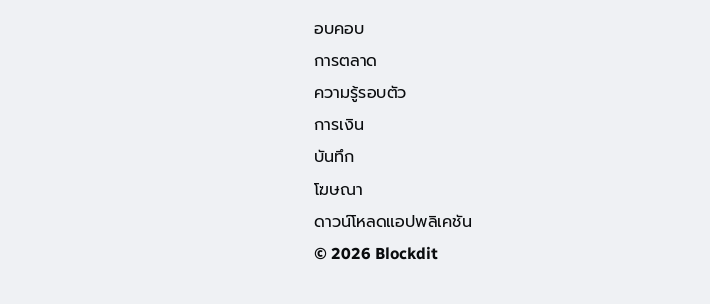อบคอบ
การตลาด
ความรู้รอบตัว
การเงิน
บันทึก
โฆษณา
ดาวน์โหลดแอปพลิเคชัน
© 2026 Blockdit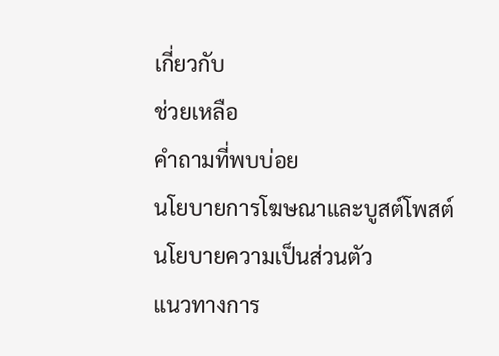เกี่ยวกับ
ช่วยเหลือ
คำถามที่พบบ่อย
นโยบายการโฆษณาและบูสต์โพสต์
นโยบายความเป็นส่วนตัว
แนวทางการ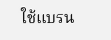ใช้แบรน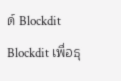ด์ Blockdit
Blockdit เพื่อธุ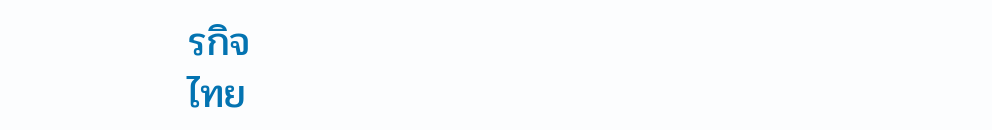รกิจ
ไทย